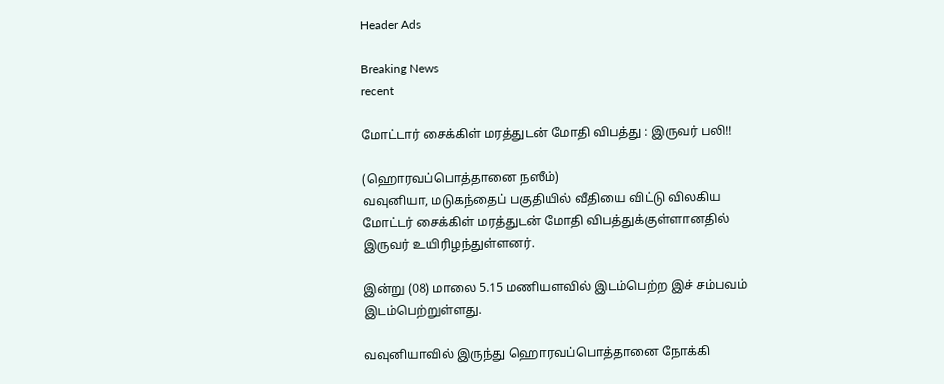Header Ads

Breaking News
recent

மோட்டார் சைக்கிள் மரத்துடன் மோதி விபத்து : இருவர் பலி!!

(ஹொரவப்பொத்தானை நஸீம்)
வவுனியா, மடுகந்தைப் பகுதியில் வீதியை விட்டு விலகிய மோட்டர் சைக்கிள் மரத்துடன் மோதி விபத்துக்குள்ளானதில் இருவர் உயிரிழந்துள்ளனர்.

இன்று (08) மாலை 5.15 மணியளவில் இடம்பெற்ற இச் சம்பவம் இடம்பெற்றுள்ளது.

வவுனியாவில் இருந்து ஹொரவப்பொத்தானை நோக்கி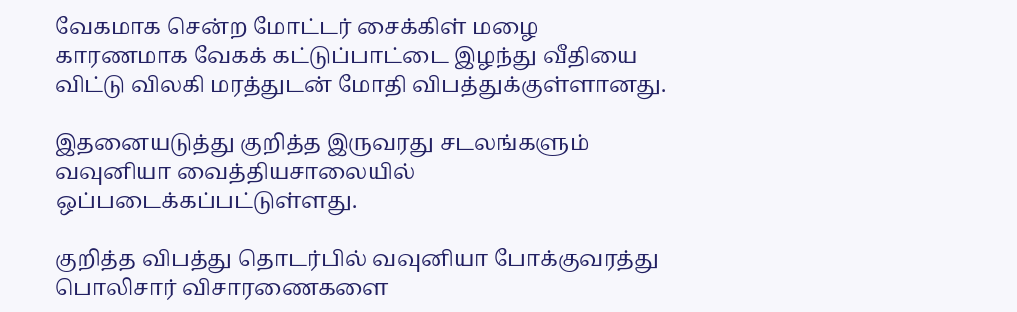வேகமாக சென்ற மோட்டர் சைக்கிள் மழை காரணமாக வேகக் கட்டுப்பாட்டை இழந்து வீதியை விட்டு விலகி மரத்துடன் மோதி விபத்துக்குள்ளானது.

இதனையடுத்து குறித்த இருவரது சடலங்களும் வவுனியா வைத்தியசாலையில் ஒப்படைக்கப்பட்டுள்ளது.

குறித்த விபத்து தொடர்பில் வவுனியா போக்குவரத்து பொலிசார் விசாரணைகளை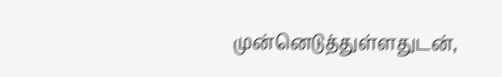முன்னெடுத்துள்ளதுடன்,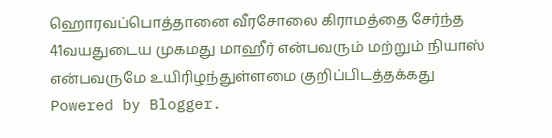ஹொரவப்பொத்தானை வீரசோலை கிராமத்தை சேர்ந்த 41வயதுடைய முகமது மாஹீர் என்பவரும் மற்றும் நியாஸ் என்பவருமே உயிரிழந்துள்ளமை குறிப்பிடத்தக்கது
Powered by Blogger.